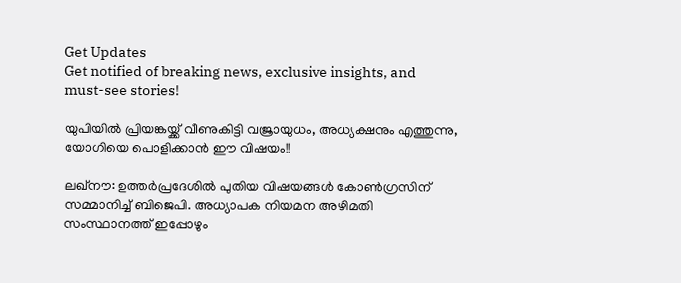Get Updates
Get notified of breaking news, exclusive insights, and must-see stories!

യുപിയില്‍ പ്രിയങ്കയ്ക്ക് വീണുകിട്ടി വജ്രായുധം, അധ്യക്ഷനും എത്തുന്നു, യോഗിയെ പൊളിക്കാന്‍ ഈ വിഷയം!!

ലഖ്‌നൗ: ഉത്തര്‍പ്രദേശില്‍ പുതിയ വിഷയങ്ങള്‍ കോണ്‍ഗ്രസിന് സമ്മാനിച്ച് ബിജെപി. അധ്യാപക നിയമന അഴിമതി സംസ്ഥാനത്ത് ഇപ്പോഴും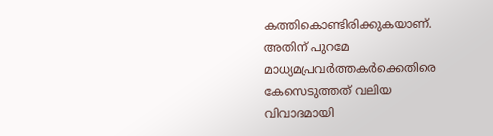കത്തികൊണ്ടിരിക്കുകയാണ്. അതിന് പുറമേ മാധ്യമപ്രവര്‍ത്തകര്‍ക്കെതിരെ കേസെടുത്തത് വലിയ വിവാദമായി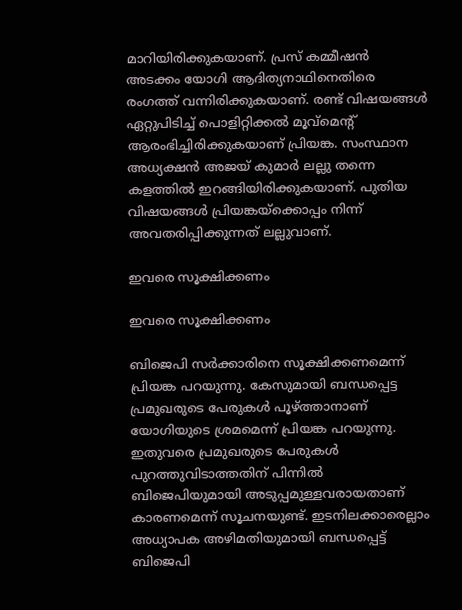മാറിയിരിക്കുകയാണ്. പ്രസ് കമ്മീഷന്‍ അടക്കം യോഗി ആദിത്യനാഥിനെതിരെ രംഗത്ത് വന്നിരിക്കുകയാണ്. രണ്ട് വിഷയങ്ങള്‍ ഏറ്റുപിടിച്ച് പൊളിറ്റിക്കല്‍ മൂവ്‌മെന്റ് ആരംഭിച്ചിരിക്കുകയാണ് പ്രിയങ്ക. സംസ്ഥാന അധ്യക്ഷന്‍ അജയ് കുമാര്‍ ലല്ലു തന്നെ കളത്തില്‍ ഇറങ്ങിയിരിക്കുകയാണ്. പുതിയ വിഷയങ്ങള്‍ പ്രിയങ്കയ്‌ക്കൊപ്പം നിന്ന് അവതരിപ്പിക്കുന്നത് ലല്ലുവാണ്.

ഇവരെ സൂക്ഷിക്കണം

ഇവരെ സൂക്ഷിക്കണം

ബിജെപി സര്‍ക്കാരിനെ സൂക്ഷിക്കണമെന്ന് പ്രിയങ്ക പറയുന്നു. കേസുമായി ബന്ധപ്പെട്ട പ്രമുഖരുടെ പേരുകള്‍ പൂഴ്ത്താനാണ് യോഗിയുടെ ശ്രമമെന്ന് പ്രിയങ്ക പറയുന്നു. ഇതുവരെ പ്രമുഖരുടെ പേരുകള്‍ പുറത്തുവിടാത്തതിന് പിന്നില്‍ ബിജെപിയുമായി അടുപ്പമുള്ളവരായതാണ് കാരണമെന്ന് സൂചനയുണ്ട്. ഇടനിലക്കാരെല്ലാം അധ്യാപക അഴിമതിയുമായി ബന്ധപ്പെട്ട് ബിജെപി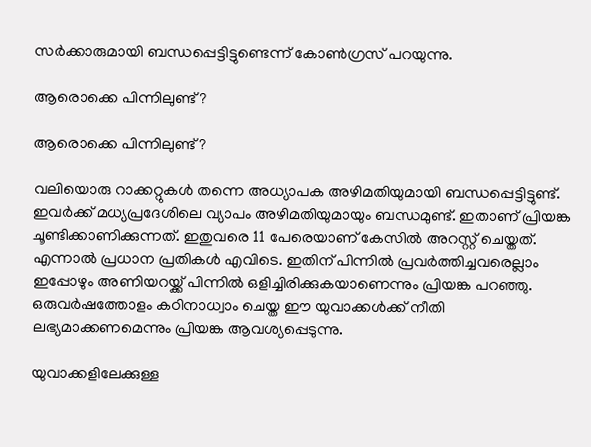സര്‍ക്കാരുമായി ബന്ധപ്പെട്ടിട്ടുണ്ടെന്ന് കോണ്‍ഗ്രസ് പറയുന്നു.

ആരൊക്കെ പിന്നിലുണ്ട്?

ആരൊക്കെ പിന്നിലുണ്ട്?

വലിയൊരു റാക്കറ്റുകള്‍ തന്നെ അധ്യാപക അഴിമതിയുമായി ബന്ധപ്പെട്ടിട്ടുണ്ട്. ഇവര്‍ക്ക് മധ്യപ്രദേശിലെ വ്യാപം അഴിമതിയുമായും ബന്ധമുണ്ട്. ഇതാണ് പ്രിയങ്ക ചൂണ്ടിക്കാണിക്കുന്നത്. ഇതുവരെ 11 പേരെയാണ് കേസില്‍ അറസ്റ്റ് ചെയ്തത്. എന്നാല്‍ പ്രധാന പ്രതികള്‍ എവിടെ. ഇതിന് പിന്നില്‍ പ്രവര്‍ത്തിച്ചവരെല്ലാം ഇപ്പോഴും അണിയറയ്ക്ക് പിന്നില്‍ ഒളിച്ചിരിക്കുകയാണെന്നും പ്രിയങ്ക പറഞ്ഞു. ഒരുവര്‍ഷത്തോളം കഠിനാധ്വാം ചെയ്ത ഈ യുവാക്കള്‍ക്ക് നീതി ലഭ്യമാക്കണമെന്നും പ്രിയങ്ക ആവശ്യപ്പെടുന്നു.

യുവാക്കളിലേക്കുള്ള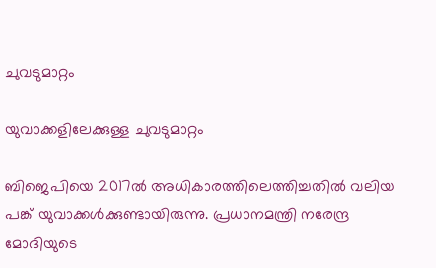ചുവടുമാറ്റം

യുവാക്കളിലേക്കുള്ള ചുവടുമാറ്റം

ബിജെപിയെ 2017ല്‍ അധികാരത്തിലെത്തിച്ചതില്‍ വലിയ പങ്ക് യുവാക്കള്‍ക്കുണ്ടായിരുന്നു. പ്രധാനമന്ത്രി നരേന്ദ്ര മോദിയുടെ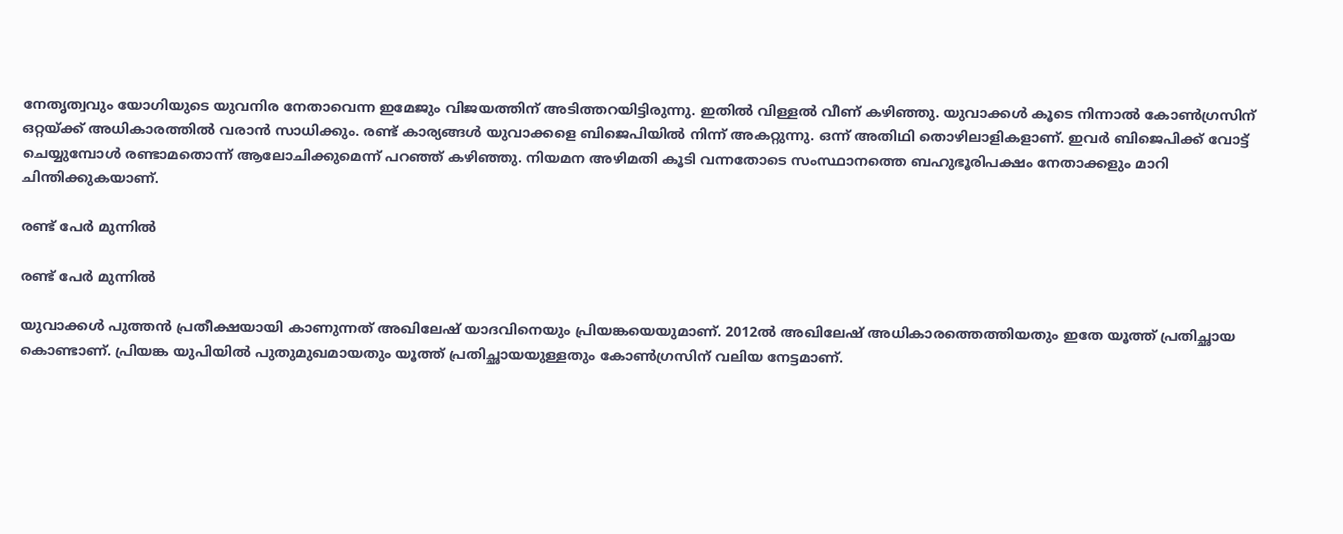നേതൃത്വവും യോഗിയുടെ യുവനിര നേതാവെന്ന ഇമേജും വിജയത്തിന് അടിത്തറയിട്ടിരുന്നു. ഇതില്‍ വിള്ളല്‍ വീണ് കഴിഞ്ഞു. യുവാക്കള്‍ കൂടെ നിന്നാല്‍ കോണ്‍ഗ്രസിന് ഒറ്റയ്ക്ക് അധികാരത്തില്‍ വരാന്‍ സാധിക്കും. രണ്ട് കാര്യങ്ങള്‍ യുവാക്കളെ ബിജെപിയില്‍ നിന്ന് അകറ്റുന്നു. ഒന്ന് അതിഥി തൊഴിലാളികളാണ്. ഇവര്‍ ബിജെപിക്ക് വോട്ട് ചെയ്യുമ്പോള്‍ രണ്ടാമതൊന്ന് ആലോചിക്കുമെന്ന് പറഞ്ഞ് കഴിഞ്ഞു. നിയമന അഴിമതി കൂടി വന്നതോടെ സംസ്ഥാനത്തെ ബഹുഭൂരിപക്ഷം നേതാക്കളും മാറി ചിന്തിക്കുകയാണ്.

രണ്ട് പേര്‍ മുന്നില്‍

രണ്ട് പേര്‍ മുന്നില്‍

യുവാക്കള്‍ പുത്തന്‍ പ്രതീക്ഷയായി കാണുന്നത് അഖിലേഷ് യാദവിനെയും പ്രിയങ്കയെയുമാണ്. 2012ല്‍ അഖിലേഷ് അധികാരത്തെത്തിയതും ഇതേ യൂത്ത് പ്രതിച്ഛായ കൊണ്ടാണ്. പ്രിയങ്ക യുപിയില്‍ പുതുമുഖമായതും യൂത്ത് പ്രതിച്ഛായയുള്ളതും കോണ്‍ഗ്രസിന് വലിയ നേട്ടമാണ്.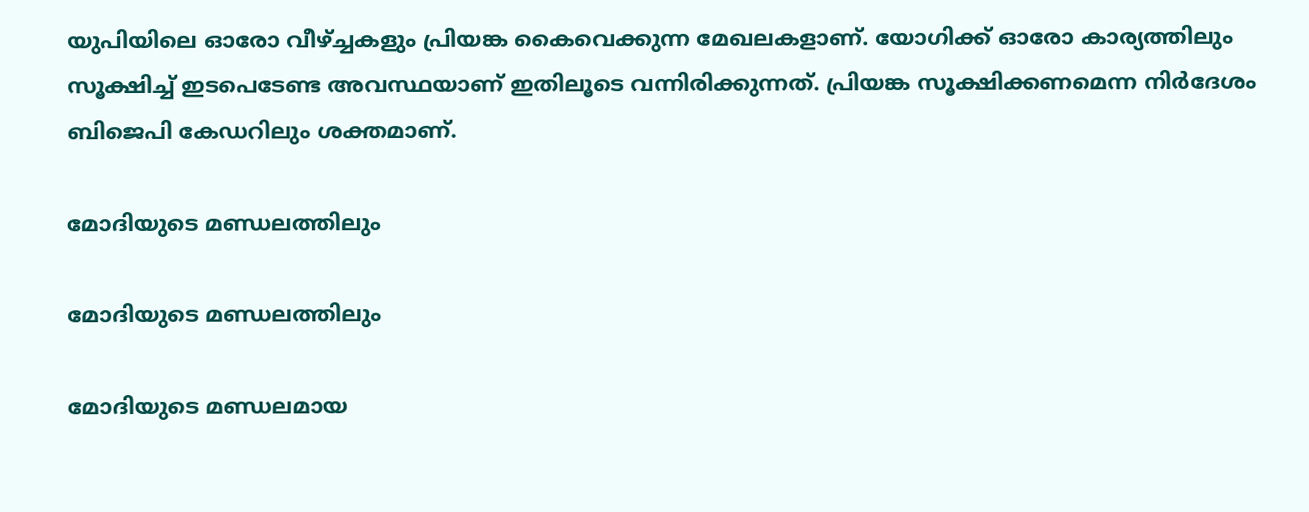യുപിയിലെ ഓരോ വീഴ്ച്ചകളും പ്രിയങ്ക കൈവെക്കുന്ന മേഖലകളാണ്. യോഗിക്ക് ഓരോ കാര്യത്തിലും സൂക്ഷിച്ച് ഇടപെടേണ്ട അവസ്ഥയാണ് ഇതിലൂടെ വന്നിരിക്കുന്നത്. പ്രിയങ്ക സൂക്ഷിക്കണമെന്ന നിര്‍ദേശം ബിജെപി കേഡറിലും ശക്തമാണ്.

മോദിയുടെ മണ്ഡലത്തിലും

മോദിയുടെ മണ്ഡലത്തിലും

മോദിയുടെ മണ്ഡലമായ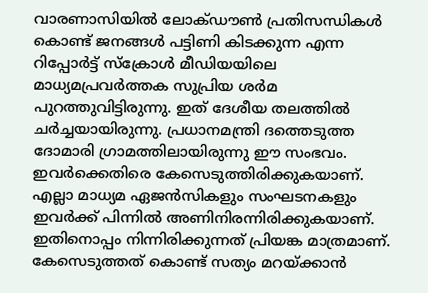വാരണാസിയില്‍ ലോക്ഡൗണ്‍ പ്രതിസന്ധികള്‍ കൊണ്ട് ജനങ്ങള്‍ പട്ടിണി കിടക്കുന്ന എന്ന റിപ്പോര്‍ട്ട് സ്‌ക്രോള്‍ മീഡിയയിലെ മാധ്യമപ്രവര്‍ത്തക സുപ്രിയ ശര്‍മ പുറത്തുവിട്ടിരുന്നു. ഇത് ദേശീയ തലത്തില്‍ ചര്‍ച്ചയായിരുന്നു. പ്രധാനമന്ത്രി ദത്തെടുത്ത ദോമാരി ഗ്രാമത്തിലായിരുന്നു ഈ സംഭവം. ഇവര്‍ക്കെതിരെ കേസെടുത്തിരിക്കുകയാണ്. എല്ലാ മാധ്യമ ഏജന്‍സികളും സംഘടനകളും ഇവര്‍ക്ക് പിന്നില്‍ അണിനിരന്നിരിക്കുകയാണ്. ഇതിനൊപ്പം നിന്നിരിക്കുന്നത് പ്രിയങ്ക മാത്രമാണ്. കേസെടുത്തത് കൊണ്ട് സത്യം മറയ്ക്കാന്‍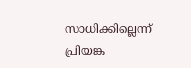സാധിക്കില്ലെന്ന് പ്രിയങ്ക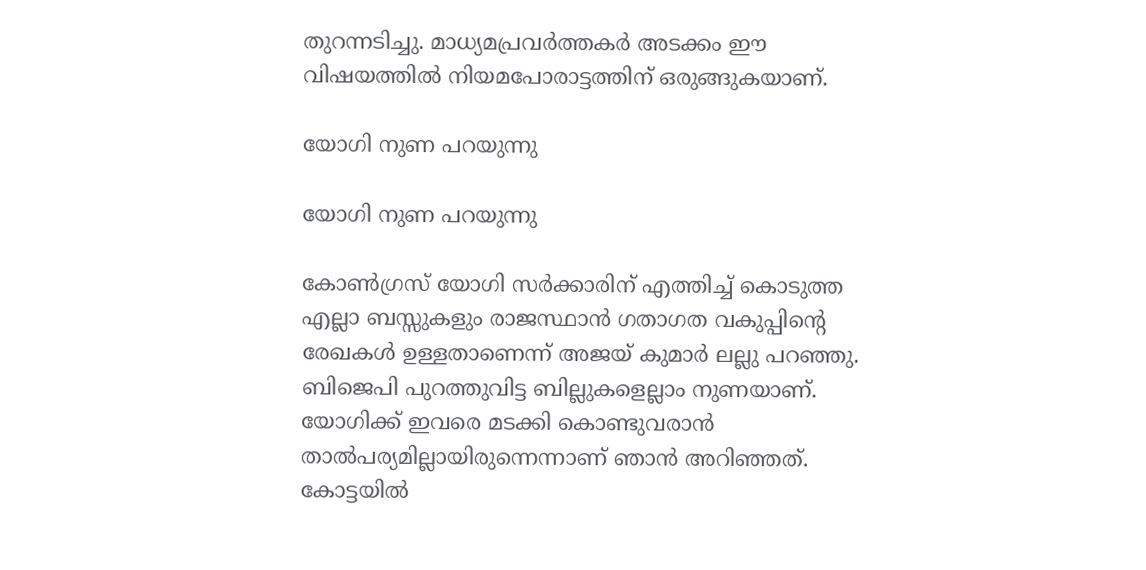തുറന്നടിച്ചു. മാധ്യമപ്രവര്‍ത്തകര്‍ അടക്കം ഈ വിഷയത്തില്‍ നിയമപോരാട്ടത്തിന് ഒരുങ്ങുകയാണ്.

യോഗി നുണ പറയുന്നു

യോഗി നുണ പറയുന്നു

കോണ്‍ഗ്രസ് യോഗി സര്‍ക്കാരിന് എത്തിച്ച് കൊടുത്ത എല്ലാ ബസ്സുകളും രാജസ്ഥാന്‍ ഗതാഗത വകുപ്പിന്റെ രേഖകള്‍ ഉള്ളതാണെന്ന് അജയ് കുമാര്‍ ലല്ലു പറഞ്ഞു. ബിജെപി പുറത്തുവിട്ട ബില്ലുകളെല്ലാം നുണയാണ്. യോഗിക്ക് ഇവരെ മടക്കി കൊണ്ടുവരാന്‍ താല്‍പര്യമില്ലായിരുന്നെന്നാണ് ഞാന്‍ അറിഞ്ഞത്. കോട്ടയില്‍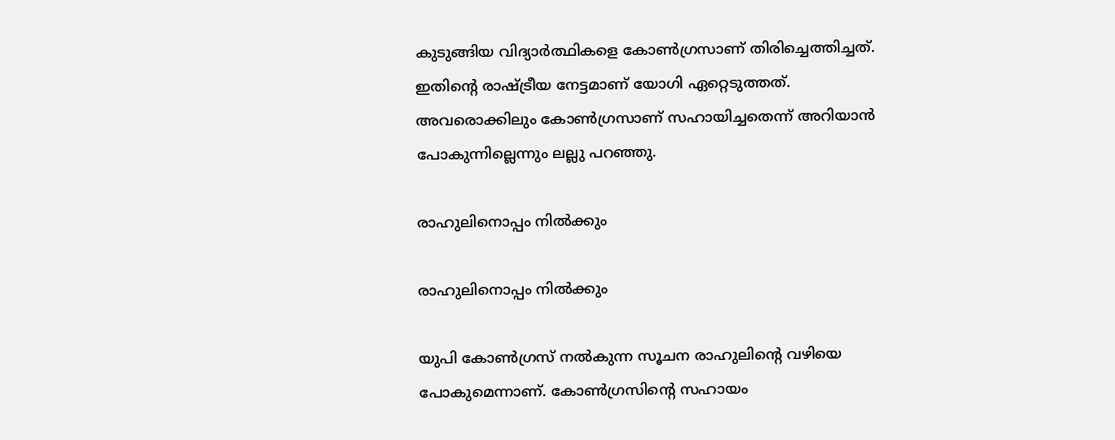കുടുങ്ങിയ വിദ്യാര്‍ത്ഥികളെ കോണ്‍ഗ്രസാണ് തിരിച്ചെത്തിച്ചത്. ഇതിന്റെ രാഷ്ട്രീയ നേട്ടമാണ് യോഗി ഏറ്റെടുത്തത്. അവരൊക്കിലും കോണ്‍ഗ്രസാണ് സഹായിച്ചതെന്ന് അറിയാന്‍ പോകുന്നില്ലെന്നും ലല്ലു പറഞ്ഞു.

രാഹുലിനൊപ്പം നില്‍ക്കും

രാഹുലിനൊപ്പം നില്‍ക്കും

യുപി കോണ്‍ഗ്രസ് നല്‍കുന്ന സൂചന രാഹുലിന്റെ വഴിയെ പോകുമെന്നാണ്. കോണ്‍ഗ്രസിന്റെ സഹായം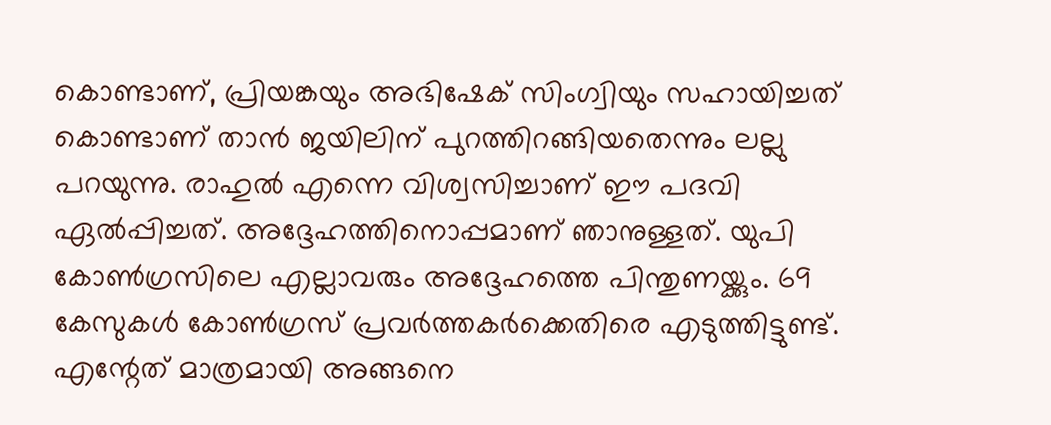കൊണ്ടാണ്, പ്രിയങ്കയും അഭിഷേക് സിംഗ്വിയും സഹായിച്ചത് കൊണ്ടാണ് താന്‍ ജയിലിന് പുറത്തിറങ്ങിയതെന്നും ലല്ലു പറയുന്നു. രാഹുല്‍ എന്നെ വിശ്വസിച്ചാണ് ഈ പദവി ഏല്‍പ്പിച്ചത്. അദ്ദേഹത്തിനൊപ്പമാണ് ഞാനുള്ളത്. യുപി കോണ്‍ഗ്രസിലെ എല്ലാവരും അദ്ദേഹത്തെ പിന്തുണയ്ക്കും. 69 കേസുകള്‍ കോണ്‍ഗ്രസ് പ്രവര്‍ത്തകര്‍ക്കെതിരെ എടുത്തിട്ടുണ്ട്. എന്റേത് മാത്രമായി അങ്ങനെ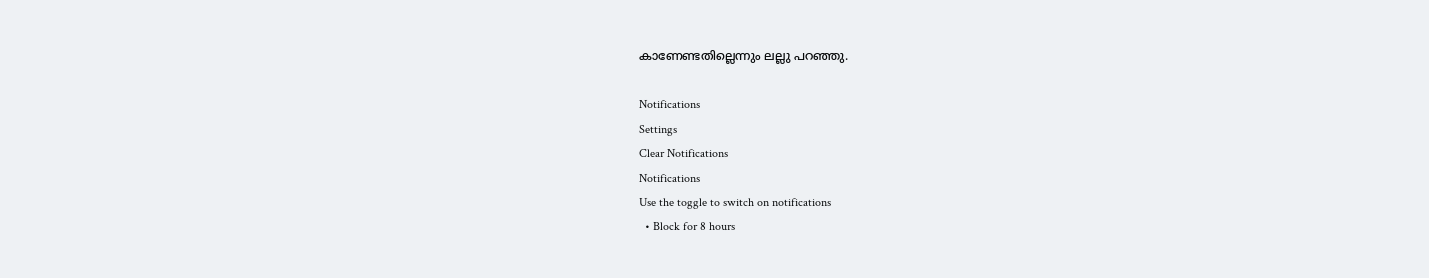കാണേണ്ടതില്ലെന്നും ലല്ലു പറഞ്ഞു.

Notifications
Settings
Clear Notifications
Notifications
Use the toggle to switch on notifications
  • Block for 8 hours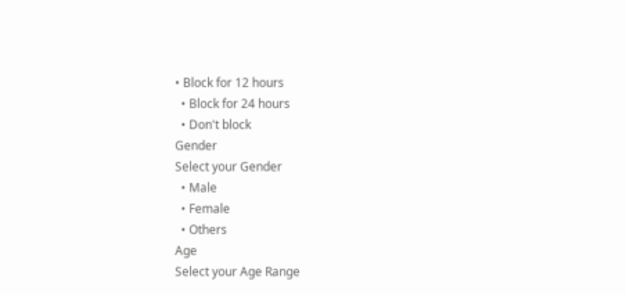• Block for 12 hours
  • Block for 24 hours
  • Don't block
Gender
Select your Gender
  • Male
  • Female
  • Others
Age
Select your Age Range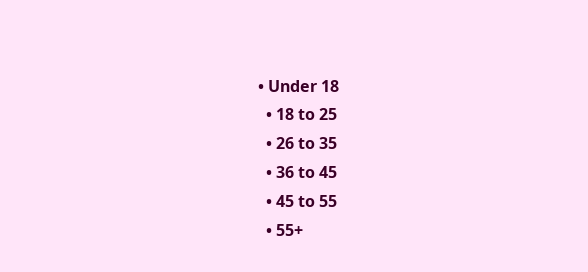• Under 18
  • 18 to 25
  • 26 to 35
  • 36 to 45
  • 45 to 55
  • 55+